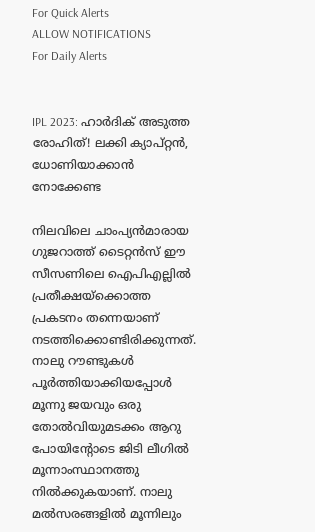For Quick Alerts
ALLOW NOTIFICATIONS
For Daily Alerts


IPL 2023: ഹാര്‍ദിക് അടുത്ത രോഹിത്! ലക്കി ക്യാപ്റ്റന്‍, ധോണിയാക്കാന്‍ നോക്കേണ്ട

നിലവിലെ ചാംപ്യന്‍മാരായ ഗുജറാത്ത് ടൈറ്റന്‍സ് ഈ സീസണിലെ ഐപിഎല്ലില്‍ പ്രതീക്ഷയ്‌ക്കൊത്ത പ്രകടനം തന്നെയാണ് നടത്തിക്കൊണ്ടിരിക്കുന്നത്. നാലു റൗണ്ടുകള്‍ പൂര്‍ത്തിയാക്കിയപ്പോള്‍ മൂന്നു ജയവും ഒരു തോല്‍വിയുമടക്കം ആറു പോയിന്റോടെ ജിടി ലീഗില്‍ മൂന്നാംസ്ഥാനത്തു നില്‍ക്കുകയാണ്. നാലു മല്‍സരങ്ങളില്‍ മൂന്നിലും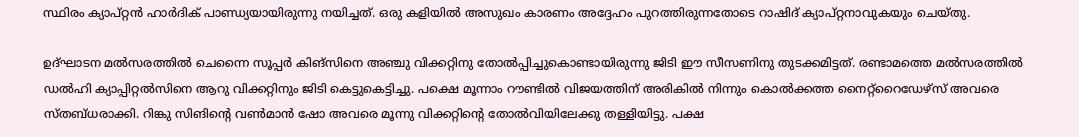സ്ഥിരം ക്യാപ്റ്റന്‍ ഹാര്‍ദിക് പാണ്ഡ്യയായിരുന്നു നയിച്ചത്. ഒരു കളിയില്‍ അസുഖം കാരണം അദ്ദേഹം പുറത്തിരുന്നതോടെ റാഷിദ് ക്യാപ്റ്റനാവുകയും ചെയ്തു.

ഉദ്ഘാടന മല്‍സരത്തില്‍ ചെന്നൈ സൂപ്പര്‍ കിങ്‌സിനെ അഞ്ചു വിക്കറ്റിനു തോല്‍പ്പിച്ചുകൊണ്ടായിരുന്നു ജിടി ഈ സീസണിനു തുടക്കമിട്ടത്. രണ്ടാമത്തെ മല്‍സരത്തില്‍ ഡല്‍ഹി ക്യാപ്പിറ്റല്‍സിനെ ആറു വിക്കറ്റിനും ജിടി കെട്ടുകെട്ടിച്ചു. പക്ഷെ മൂന്നാം റൗണ്ടില്‍ വിജയത്തിന് അരികില്‍ നിന്നും കൊല്‍ക്കത്ത നൈറ്റ്‌റൈഡേഴ്‌സ് അവരെ സ്തബ്ധരാക്കി. റിങ്കു സിങിന്റെ വണ്‍മാന്‍ ഷോ അവരെ മൂന്നു വിക്കറ്റിന്റെ തോല്‍വിയിലേക്കു തള്ളിയിട്ടു. പക്ഷ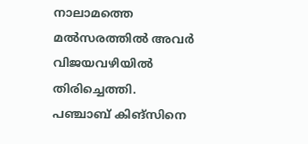നാലാമത്തെ മല്‍സരത്തില്‍ അവര്‍ വിജയവഴിയില്‍ തിരിച്ചെത്തി. പഞ്ചാബ് കിങ്‌സിനെ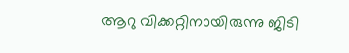ആറു വിക്കറ്റിനായിരുന്നു ജിടി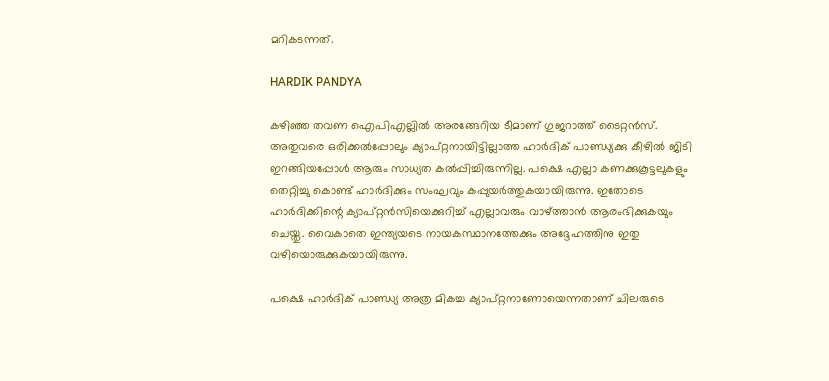മറികടന്നത്.

HARDIK PANDYA

കഴിഞ്ഞ തവണ ഐപിഎല്ലില്‍ അരങ്ങേറിയ ടീമാണ് ഗുജറാത്ത് ടൈറ്റന്‍സ്. അതുവരെ ഒരിക്കല്‍പ്പോലും ക്യാപ്റ്റനായിട്ടില്ലാത്ത ഹാര്‍ദിക് പാണ്ഡ്യക്കു കീഴില്‍ ജിടി ഇറങ്ങിയപ്പോള്‍ ആരും സാധ്യത കല്‍പ്പിച്ചിരുന്നില്ല. പക്ഷെ എല്ലാ കണക്കുകൂട്ടലുകളും തെറ്റിച്ചു കൊണ്ട് ഹാര്‍ദിക്കും സംഘവും കപ്പുയര്‍ത്തുകയായിരുന്നു. ഇതോടെ ഹാര്‍ദിക്കിന്റെ ക്യാപ്റ്റന്‍സിയെക്കുറിച്ച് എല്ലാവരും വാഴ്ത്താന്‍ ആരംഭിക്കുകയും ചെയ്തു. വൈകാതെ ഇന്ത്യയടെ നായകസ്ഥാനത്തേക്കും അദ്ദേഹത്തിനു ഇതു വഴിയൊരുക്കുകയായിരുന്നു.

പക്ഷെ ഹാര്‍ദിക് പാണ്ഡ്യ അത്ര മികച്ച ക്യാപ്റ്റനാണോയെന്നതാണ് ചിലരുടെ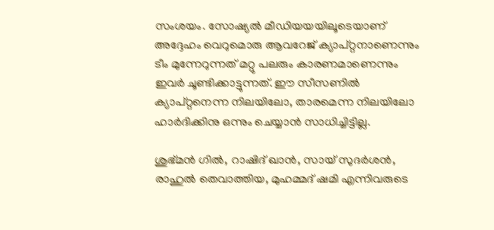സംശയം. സോഷ്യല്‍ മീഡിയയയിലൂടെയാണ് അദ്ദേഹം വെറുമൊരു ആവറേജ് ക്യാപ്റ്റനാണെന്നും ടീം മുന്നേറുന്നത് മറ്റു പലരും കാരണമാണെന്നും ഇവര്‍ ചൂണ്ടിക്കാട്ടുന്നത്. ഈ സീസണില്‍ ക്യാപ്റ്റനെന്ന നിലയിലോ, താരമെന്ന നിലയിലോ ഹാര്‍ദിക്കിനു ഒന്നും ചെയ്യാന്‍ സാധിച്ചിട്ടില്ല.

ശുഭ്മന്‍ ഗില്‍, റാഷിദ് ഖാന്‍, സായ് സുദര്‍ശന്‍, രാഹുല്‍ തെവാത്തിയ, മുഹമ്മദ് ഷമി എന്നിവരുടെ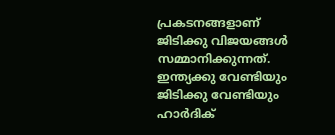പ്രകടനങ്ങളാണ് ജിടിക്കു വിജയങ്ങള്‍ സമ്മാനിക്കുന്നത്. ഇന്ത്യക്കു വേണ്ടിയും ജിടിക്കു വേണ്ടിയും ഹാര്‍ദിക്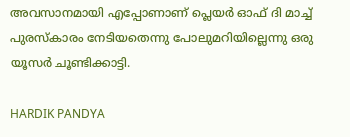അവസാനമായി എപ്പോണാണ് പ്ലെയര്‍ ഓഫ് ദി മാച്ച് പുരസ്‌കാരം നേടിയതെന്നു പോലുമറിയില്ലെന്നു ഒരു യൂസര്‍ ചൂണ്ടിക്കാട്ടി.

HARDIK PANDYA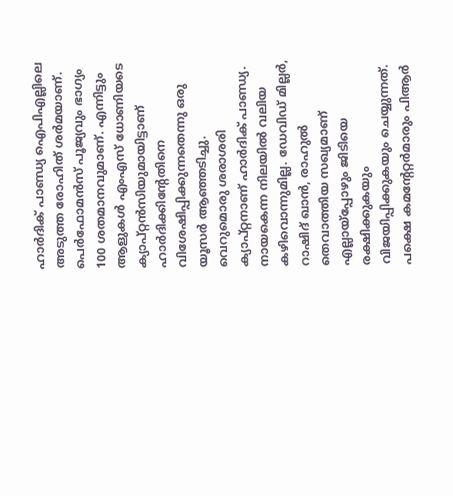ഹാര്‍ദിക് പാണ്ഡ്യ ഐപിഎല്ലിലെ അടുത്ത രോഹിത് ശര്‍മയാണ്. പെര്‍ഫോമന്‍സ് പൂജ്യവും ഭാഗ്യം 100 ശതമാനവുമാണ്. എന്നിട്ടും ആളുകള്‍ എംഎസ് ധോണിയടെ ക്യാപ്റ്റന്‍സിയുമായിട്ടാണ് ഹാര്‍ദിക്കിന്റേതിനെ വിശേഷിപ്പിക്കുന്നതെന്നു ഒരു യൂസര്‍ ആഞ്ഞടിച്ചു. വെറുമൊരു ശരാശരി ക്യാപ്റ്റനാണ് ഹാര്‍ദിക് പാണ്ഡ്യ. നായകെന്ന നിലയില്‍ വലിയ കഴിവൊന്നുമില്ല. ഡേവിഡ് മില്ലര്‍, റാഷിദ് ഖാന്‍, രാഹുല്‍ തെവാത്തിയ സഖ്യമാണ് എല്ലായ്‌പ്പോഴും ജിടിയെ രക്ഷിക്കുകയും വിജയിപ്പിക്കുകയും ചെയ്യുന്നത്. പക്ഷെ കമന്റേറ്റര്‍മാരും പിആര്‍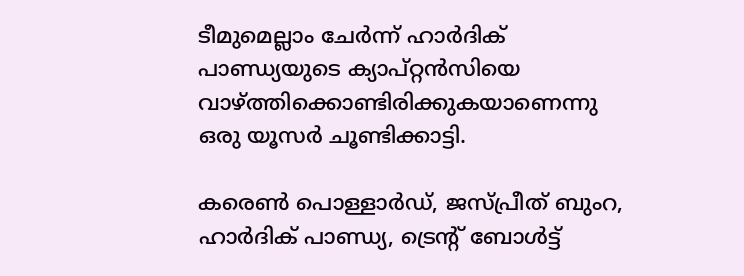ടീമുമെല്ലാം ചേര്‍ന്ന് ഹാര്‍ദിക് പാണ്ഡ്യയുടെ ക്യാപ്റ്റന്‍സിയെ വാഴ്ത്തിക്കൊണ്ടിരിക്കുകയാണെന്നു ഒരു യൂസര്‍ ചൂണ്ടിക്കാട്ടി.

കരെണ്‍ പൊള്ളാര്‍ഡ്, ജസ്പ്രീത് ബുംറ, ഹാര്‍ദിക് പാണ്ഡ്യ, ട്രെന്റ് ബോള്‍ട്ട്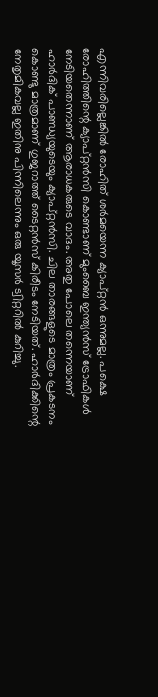എന്നിവരില്ലെങ്കില്‍ രോഹിത് ശര്‍മയെന്ന ക്യാപ്റ്റന്‍ ഒന്നുമല്ല. പക്ഷെ രോഹിത്തിന്റെ ക്യാപ്റ്റന്‍സി കൊണ്ടാണ് മുംബൈ ഇന്ത്യന്‍സ് ട്രോഫികള്‍ നേടിയതെന്നാണ് ആരാധകരുടെ വാദം. അതു പോലെ തന്നെയാണ് ഹാര്‍ദിക് പാണ്ഡ്യയുടെയും ക്യാപ്റ്റന്‍സി. ചില താരങ്ങളുടെ മാത്രം പ്രകടനം കൊണ്ടു മാത്രമാണ് ഗുജറാത്ത് ടൈറ്റന്‍സ് കിരീടം നേടിയത്. ഹാര്‍ദിക്കിന്റെ നേതൃമികവല്ല ഇതിനു പിന്നിലെന്നും ഒരു യൂസര്‍ ട്വിറ്ററില്‍ കുറിച്ചു.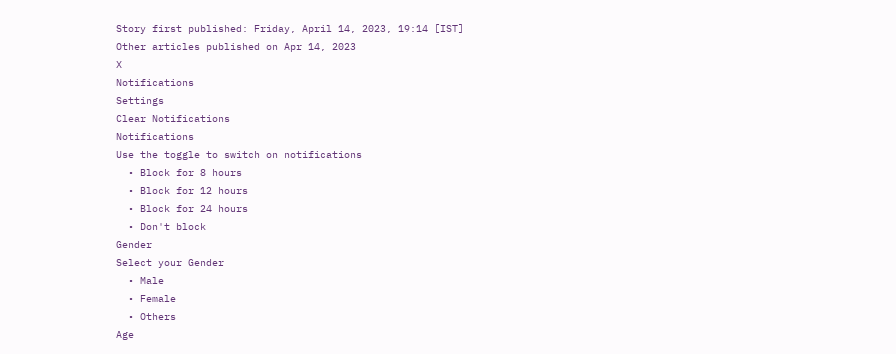Story first published: Friday, April 14, 2023, 19:14 [IST]
Other articles published on Apr 14, 2023
X
Notifications
Settings
Clear Notifications
Notifications
Use the toggle to switch on notifications
  • Block for 8 hours
  • Block for 12 hours
  • Block for 24 hours
  • Don't block
Gender
Select your Gender
  • Male
  • Female
  • Others
Age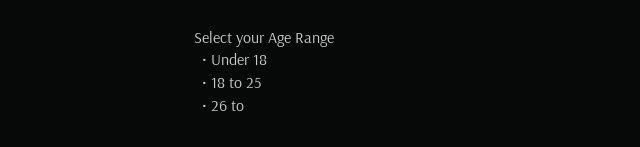Select your Age Range
  • Under 18
  • 18 to 25
  • 26 to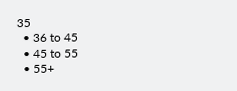35
  • 36 to 45
  • 45 to 55
  • 55+